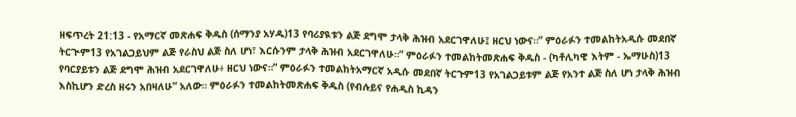ዘፍጥረት 21:13 - የአማርኛ መጽሐፍ ቅዱስ (ሰማንያ አሃዱ)13 የባሪያዪቱን ልጅ ደግሞ ታላቅ ሕዝብ አደርገዋለሁ፤ ዘርህ ነውና።” ምዕራፉን ተመልከትአዲሱ መደበኛ ትርጒም13 የአገልጋይህም ልጅ የራስህ ልጅ ስለ ሆነ፣ እርሱንም ታላቅ ሕዝብ አደርገዋለሁ።” ምዕራፉን ተመልከትመጽሐፍ ቅዱስ - (ካቶሊካዊ እትም - ኤማሁስ)13 የባርያይቱን ልጅ ደግሞ ሕዝብ አደርገዋለሁ፥ ዘርህ ነውና።” ምዕራፉን ተመልከትአማርኛ አዲሱ መደበኛ ትርጉም13 የአገልጋይቱም ልጅ የአንተ ልጅ ስለ ሆነ ታላቅ ሕዝብ እስኪሆን ድረስ ዘሩን አበዛለሁ” አለው። ምዕራፉን ተመልከትመጽሐፍ ቅዱስ (የብሉይና የሐዲስ ኪዳን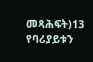መጻሕፍት)13 የባሪያይቱን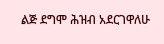ልጅ ደግሞ ሕዝብ አደርገዋለሁ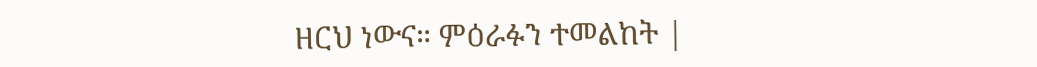ዘርህ ነውና። ምዕራፉን ተመልከት |